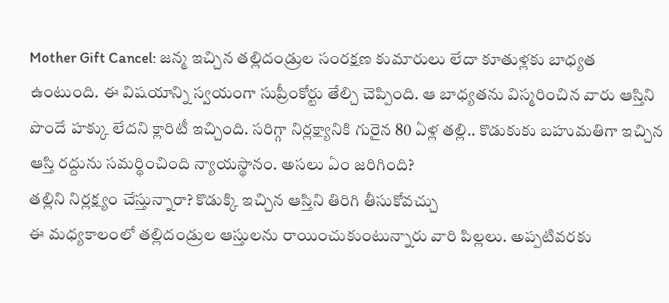Mother Gift Cancel: జన్మ ఇచ్చిన తల్లిదండ్రుల సంరక్షణ కుమారులు లేదా కూతుళ్లకు బాధ్యత ఉంటుంది. ఈ విషయాన్ని స్వయంగా సుప్రీంకోర్టు తేల్చి చెప్పింది. ఆ బాధ్యతను విస్మరించిన వారు ఆస్తిని పొందే హక్కు లేదని క్లారిటీ ఇచ్చింది. సరిగ్గా నిర్లక్ష్యానికి గురైన 80 ఏళ్ల తల్లి.. కొడుకుకు బహుమతిగా ఇచ్చిన ఆస్తి రద్దును సమర్థించింది న్యాయస్థానం. అసలు ఏం జరిగింది?
తల్లిని నిర్లక్ష్యం చేస్తున్నారా? కొడుక్కి ఇచ్చిన ఆస్తిని తిరిగి తీసుకోవచ్చు
ఈ మధ్యకాలంలో తల్లిదండ్రుల ఆస్తులను రాయించుకుంటున్నారు వారి పిల్లలు. అప్పటివరకు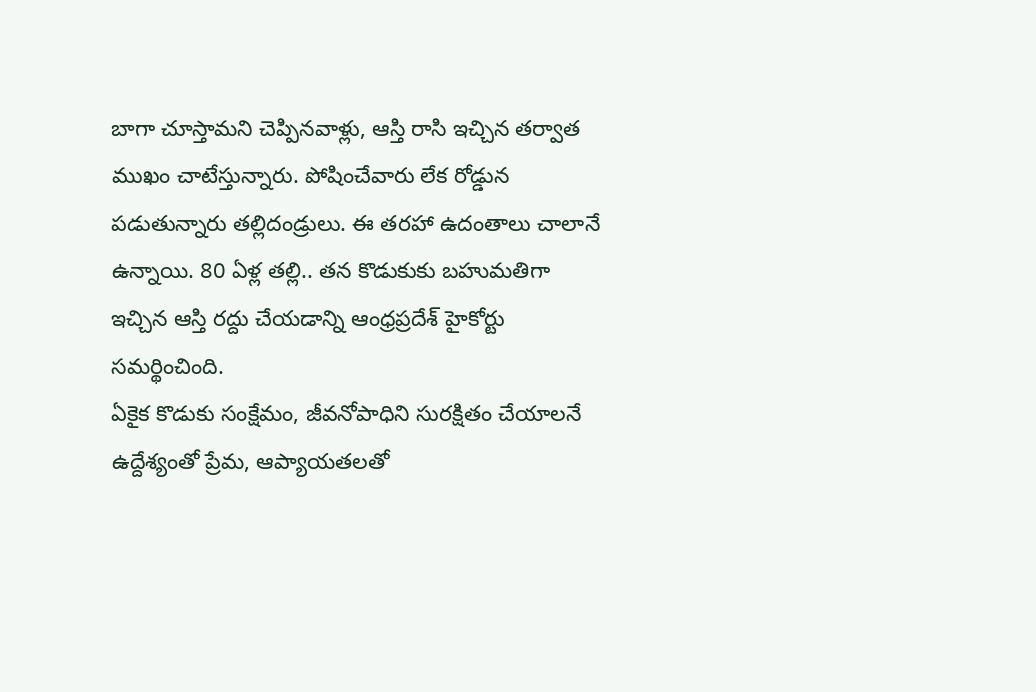బాగా చూస్తామని చెప్పినవాళ్లు, ఆస్తి రాసి ఇచ్చిన తర్వాత ముఖం చాటేస్తున్నారు. పోషించేవారు లేక రోడ్డున పడుతున్నారు తల్లిదండ్రులు. ఈ తరహా ఉదంతాలు చాలానే ఉన్నాయి. 80 ఏళ్ల తల్లి.. తన కొడుకుకు బహుమతిగా ఇచ్చిన ఆస్తి రద్దు చేయడాన్ని ఆంధ్రప్రదేశ్ హైకోర్టు సమర్థించింది.
ఏకైక కొడుకు సంక్షేమం, జీవనోపాధిని సురక్షితం చేయాలనే ఉద్దేశ్యంతో ప్రేమ, ఆప్యాయతలతో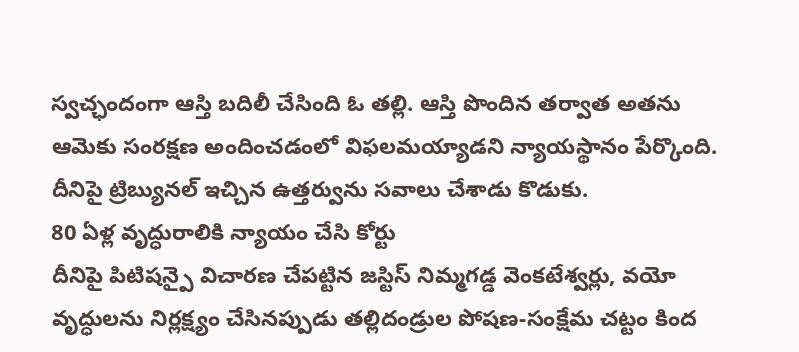స్వచ్ఛందంగా ఆస్తి బదిలీ చేసింది ఓ తల్లి. ఆస్తి పొందిన తర్వాత అతను ఆమెకు సంరక్షణ అందించడంలో విఫలమయ్యాడని న్యాయస్థానం పేర్కొంది. దీనిపై ట్రిబ్యునల్ ఇచ్చిన ఉత్తర్వును సవాలు చేశాడు కొడుకు.
80 ఏళ్ల వృద్ధురాలికి న్యాయం చేసి కోర్టు
దీనిపై పిటిషన్పై విచారణ చేపట్టిన జస్టిస్ నిమ్మగడ్డ వెంకటేశ్వర్లు, వయో వృద్ధులను నిర్లక్ష్యం చేసినప్పుడు తల్లిదండ్రుల పోషణ-సంక్షేమ చట్టం కింద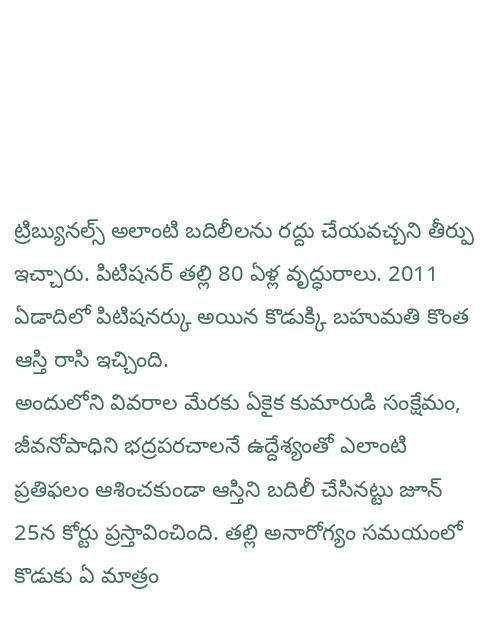ట్రిబ్యునల్స్ అలాంటి బదిలీలను రద్దు చేయవచ్చని తీర్పు ఇచ్చారు. పిటిషనర్ తల్లి 80 ఏళ్ల వృద్ధురాలు. 2011 ఏడాదిలో పిటిషనర్కు అయిన కొడుక్కి బహుమతి కొంత ఆస్తి రాసి ఇచ్చింది.
అందులోని వివరాల మేరకు ఏకైక కుమారుడి సంక్షేమం, జీవనోపాధిని భద్రపరచాలనే ఉద్దేశ్యంతో ఎలాంటి ప్రతిఫలం ఆశించకుండా ఆస్తిని బదిలీ చేసినట్టు జూన్ 25న కోర్టు ప్రస్తావించింది. తల్లి అనారోగ్యం సమయంలో కొడుకు ఏ మాత్రం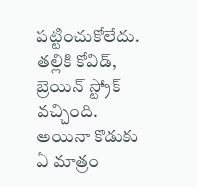పట్టించుకోలేదు. తల్లికి కోవిడ్, బ్రెయిన్ స్ట్రోక్ వచ్చింది. అయినా కొడుకు ఏ మాత్రం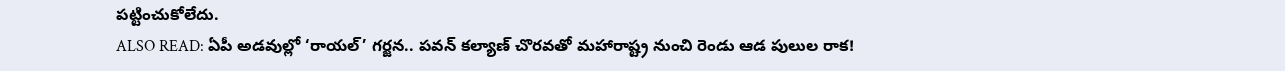పట్టించుకోలేదు.
ALSO READ: ఏపీ అడవుల్లో ‘రాయల్’ గర్జన.. పవన్ కల్యాణ్ చొరవతో మహారాష్ట్ర నుంచి రెండు ఆడ పులుల రాక!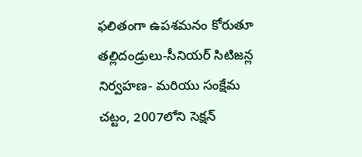ఫలితంగా ఉపశమనం కోరుతూ తల్లిదండ్రులు-సీనియర్ సిటిజన్ల నిర్వహణ- మరియు సంక్షేమ చట్టం, 2007లోని సెక్షన్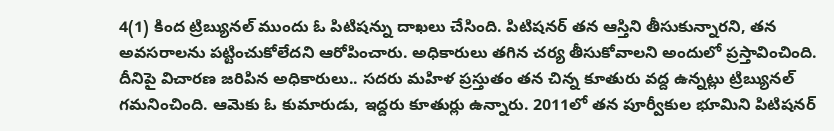4(1) కింద ట్రిబ్యునల్ ముందు ఓ పిటిషన్ను దాఖలు చేసింది. పిటిషనర్ తన ఆస్తిని తీసుకున్నారని, తన అవసరాలను పట్టించుకోలేదని ఆరోపించారు. అధికారులు తగిన చర్య తీసుకోవాలని అందులో ప్రస్తావించింది.
దీనిపై విచారణ జరిపిన అధికారులు.. సదరు మహిళ ప్రస్తుతం తన చిన్న కూతురు వద్ద ఉన్నట్లు ట్రిబ్యునల్ గమనించింది. ఆమెకు ఓ కుమారుడు, ఇద్దరు కూతుర్లు ఉన్నారు. 2011లో తన పూర్వీకుల భూమిని పిటిషనర్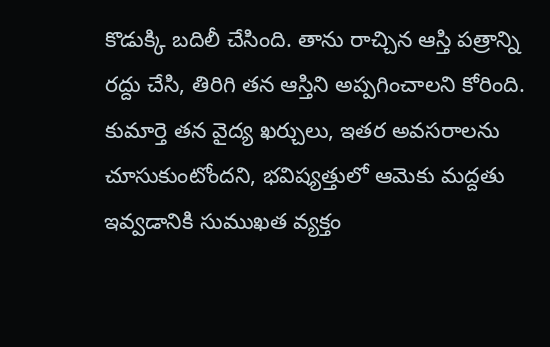కొడుక్కి బదిలీ చేసింది. తాను రాచ్చిన ఆస్తి పత్రాన్ని రద్దు చేసి, తిరిగి తన ఆస్తిని అప్పగించాలని కోరింది. కుమార్తె తన వైద్య ఖర్చులు, ఇతర అవసరాలను చూసుకుంటోందని, భవిష్యత్తులో ఆమెకు మద్దతు ఇవ్వడానికి సుముఖత వ్యక్తం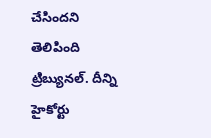చేసిందని తెలిపింది ట్రిబ్యునల్. దీన్ని హైకోర్టు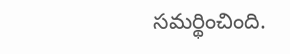సమర్థించింది.